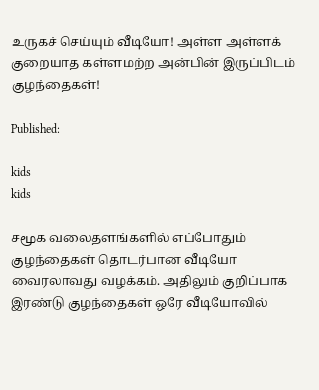உருகச் செய்யும் வீடியோ! அள்ள அள்ளக் குறையாத கள்ளமற்ற அன்பின் இருப்பிடம் குழந்தைகள்!

Published:

kids
kids

சமூக வலைதளங்களில் எப்போதும் குழந்தைகள் தொடர்பான வீடியோ வைரலாவது வழக்கம். அதிலும் குறிப்பாக இரண்டு குழந்தைகள் ஒரே வீடியோவில்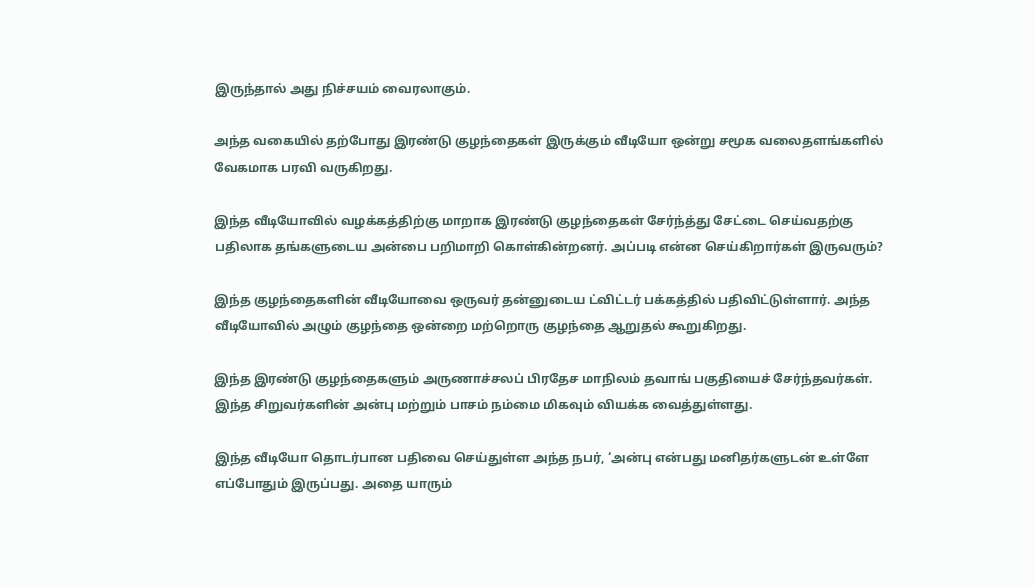இருந்தால் அது நிச்சயம் வைரலாகும்.

அந்த வகையில் தற்போது இரண்டு குழந்தைகள் இருக்கும் வீடியோ ஒன்று சமூக வலைதளங்களில் வேகமாக பரவி வருகிறது.

இந்த வீடியோவில் வழக்கத்திற்கு மாறாக இரண்டு குழந்தைகள் சேர்ந்த்து சேட்டை செய்வதற்கு பதிலாக தங்களுடைய அன்பை பறிமாறி கொள்கின்றனர். அப்படி என்ன செய்கிறார்கள் இருவரும்?

இந்த குழந்தைகளின் வீடியோவை ஒருவர் தன்னுடைய ட்விட்டர் பக்கத்தில் பதிவிட்டுள்ளார். அந்த வீடியோவில் அழும் குழந்தை ஒன்றை மற்றொரு குழந்தை ஆறுதல் கூறுகிறது.

இந்த இரண்டு குழந்தைகளும் அருணாச்சலப் பிரதேச மாநிலம் தவாங் பகுதியைச் சேர்ந்தவர்கள். இந்த சிறுவர்களின் அன்பு மற்றும் பாசம் நம்மை மிகவும் வியக்க வைத்துள்ளது.

இந்த வீடியோ தொடர்பான பதிவை செய்துள்ள அந்த நபர், ‘அன்பு என்பது மனிதர்களுடன் உள்ளே எப்போதும் இருப்பது. அதை யாரும்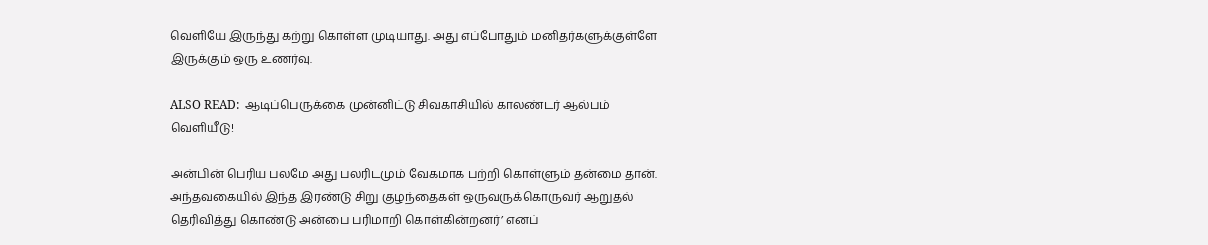வெளியே இருந்து கற்று கொள்ள முடியாது. அது எப்போதும் மனிதர்களுக்குள்ளே இருக்கும் ஒரு உணர்வு.

ALSO READ:  ஆடிப்பெருக்கை முன்னிட்டு சிவகாசியில் காலண்டர் ஆல்பம் வெளியீடு!

அன்பின் பெரிய பலமே அது பலரிடமும் வேகமாக பற்றி கொள்ளும் தன்மை தான். அந்தவகையில் இந்த இரண்டு சிறு குழந்தைகள் ஒருவருக்கொருவர் ஆறுதல் தெரிவித்து கொண்டு அன்பை பரிமாறி கொள்கின்றனர்’ எனப்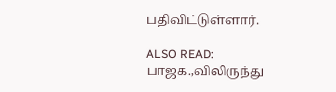பதிவிட்டுள்ளார்.

ALSO READ:  பாஜக.,விலிருந்து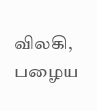விலகி, பழைய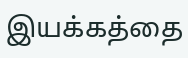இயக்கத்தை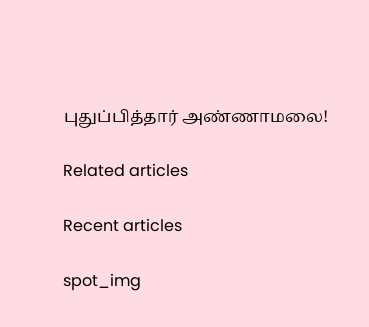புதுப்பித்தார் அண்ணாமலை!

Related articles

Recent articles

spot_img